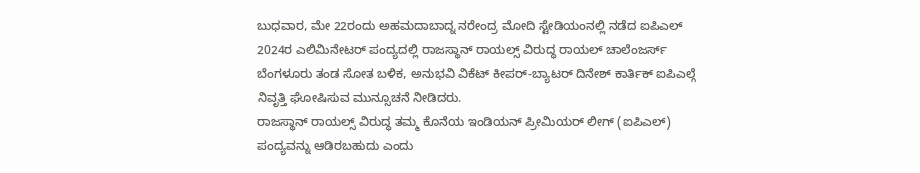ಬುಧವಾರ, ಮೇ 22ರಂದು ಅಹಮದಾಬಾದ್ನ ನರೇಂದ್ರ ಮೋದಿ ಸ್ಟೇಡಿಯಂನಲ್ಲಿ ನಡೆದ ಐಪಿಎಲ್ 2024ರ ಎಲಿಮಿನೇಟರ್ ಪಂದ್ಯದಲ್ಲಿ ರಾಜಸ್ಥಾನ್ ರಾಯಲ್ಸ್ ವಿರುದ್ಧ ರಾಯಲ್ ಚಾಲೆಂಜರ್ಸ್ ಬೆಂಗಳೂರು ತಂಡ ಸೋತ ಬಳಿಕ, ಅನುಭವಿ ವಿಕೆಟ್ ಕೀಪರ್-ಬ್ಯಾಟರ್ ದಿನೇಶ್ ಕಾರ್ತಿಕ್ ಐಪಿಎಲ್ಗೆ ನಿವೃತ್ತಿ ಘೋಷಿಸುವ ಮುನ್ಸೂಚನೆ ನೀಡಿದರು.
ರಾಜಸ್ಥಾನ್ ರಾಯಲ್ಸ್ ವಿರುದ್ಧ ತಮ್ಮ ಕೊನೆಯ ಇಂಡಿಯನ್ ಪ್ರೀಮಿಯರ್ ಲೀಗ್ (ಐಪಿಎಲ್) ಪಂದ್ಯವನ್ನು ಆಡಿರಬಹುದು ಎಂದು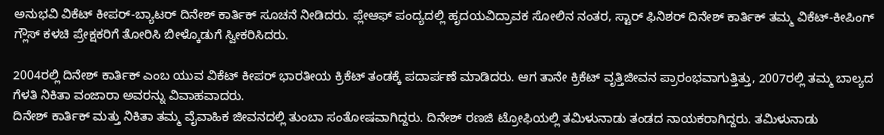ಅನುಭವಿ ವಿಕೆಟ್ ಕೀಪರ್-ಬ್ಯಾಟರ್ ದಿನೇಶ್ ಕಾರ್ತಿಕ್ ಸೂಚನೆ ನೀಡಿದರು. ಪ್ಲೇಆಫ್ ಪಂದ್ಯದಲ್ಲಿ ಹೃದಯವಿದ್ರಾವಕ ಸೋಲಿನ ನಂತರ, ಸ್ಟಾರ್ ಫಿನಿಶರ್ ದಿನೇಶ್ ಕಾರ್ತಿಕ್ ತಮ್ಮ ವಿಕೆಟ್-ಕೀಪಿಂಗ್ ಗ್ಲೌಸ್ ಕಳಚಿ ಪ್ರೇಕ್ಷಕರಿಗೆ ತೋರಿಸಿ ಬೀಳ್ಕೊಡುಗೆ ಸ್ವೀಕರಿಸಿದರು.

2004ರಲ್ಲಿ ದಿನೇಶ್ ಕಾರ್ತಿಕ್ ಎಂಬ ಯುವ ವಿಕೆಟ್ ಕೀಪರ್ ಭಾರತೀಯ ಕ್ರಿಕೆಟ್ ತಂಡಕ್ಕೆ ಪದಾರ್ಪಣೆ ಮಾಡಿದರು. ಆಗ ತಾನೇ ಕ್ರಿಕೆಟ್ ವೃತ್ತಿಜೀವನ ಪ್ರಾರಂಭವಾಗುತ್ತಿತ್ತು, 2007ರಲ್ಲಿ ತಮ್ಮ ಬಾಲ್ಯದ ಗೆಳತಿ ನಿಕಿತಾ ವಂಜಾರಾ ಅವರನ್ನು ವಿವಾಹವಾದರು.
ದಿನೇಶ್ ಕಾರ್ತಿಕ್ ಮತ್ತು ನಿಕಿತಾ ತಮ್ಮ ವೈವಾಹಿಕ ಜೀವನದಲ್ಲಿ ತುಂಬಾ ಸಂತೋಷವಾಗಿದ್ದರು. ದಿನೇಶ್ ರಣಜಿ ಟ್ರೋಫಿಯಲ್ಲಿ ತಮಿಳುನಾಡು ತಂಡದ ನಾಯಕರಾಗಿದ್ದರು. ತಮಿಳುನಾಡು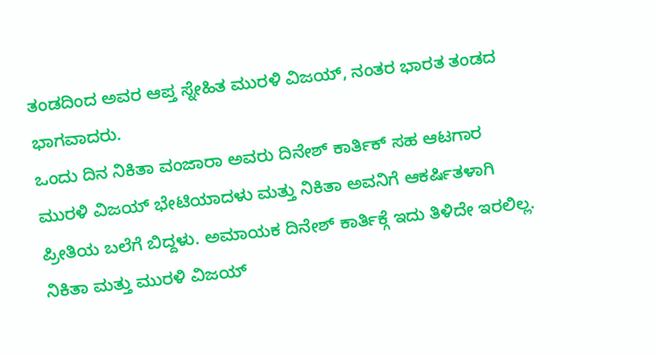ತಂಡದಿಂದ ಅವರ ಆಪ್ತ ಸ್ನೇಹಿತ ಮುರಳಿ ವಿಜಯ್, ನಂತರ ಭಾರತ ತಂಡದ ಭಾಗವಾದರು.
ಒಂದು ದಿನ ನಿಕಿತಾ ವಂಜಾರಾ ಅವರು ದಿನೇಶ್ ಕಾರ್ತಿಕ್ ಸಹ ಆಟಗಾರ ಮುರಳಿ ವಿಜಯ್ ಭೇಟಿಯಾದಳು ಮತ್ತು ನಿಕಿತಾ ಅವನಿಗೆ ಆಕರ್ಷಿತಳಾಗಿ ಪ್ರೀತಿಯ ಬಲೆಗೆ ಬಿದ್ದಳು. ಅಮಾಯಕ ದಿನೇಶ್ ಕಾರ್ತಿಕ್ಗೆ ಇದು ತಿಳಿದೇ ಇರಲಿಲ್ಲ. ನಿಕಿತಾ ಮತ್ತು ಮುರಳಿ ವಿಜಯ್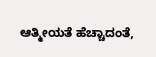ಆತ್ಮೀಯತೆ ಹೆಚ್ಚಾದಂತೆ,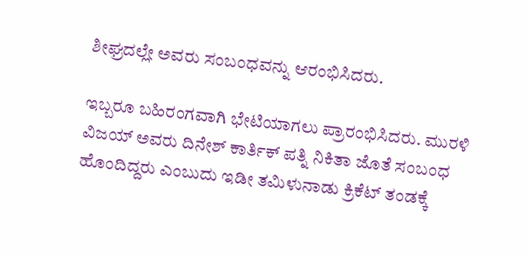ಶೀಘ್ರದಲ್ಲೇ ಅವರು ಸಂಬಂಧವನ್ನು ಆರಂಭಿಸಿದರು.

ಇಬ್ಬರೂ ಬಹಿರಂಗವಾಗಿ ಭೇಟಿಯಾಗಲು ಪ್ರಾರಂಭಿಸಿದರು. ಮುರಳಿ ವಿಜಯ್ ಅವರು ದಿನೇಶ್ ಕಾರ್ತಿಕ್ ಪತ್ನಿ ನಿಕಿತಾ ಜೊತೆ ಸಂಬಂಧ ಹೊಂದಿದ್ದರು ಎಂಬುದು ಇಡೀ ತಮಿಳುನಾಡು ಕ್ರಿಕೆಟ್ ತಂಡಕ್ಕೆ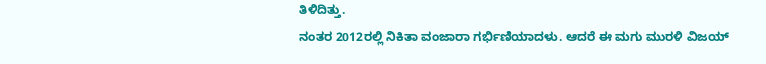ತಿಳಿದಿತ್ತು.
ನಂತರ 2012ರಲ್ಲಿ ನಿಕಿತಾ ವಂಜಾರಾ ಗರ್ಭಿಣಿಯಾದಳು. ಆದರೆ ಈ ಮಗು ಮುರಳಿ ವಿಜಯ್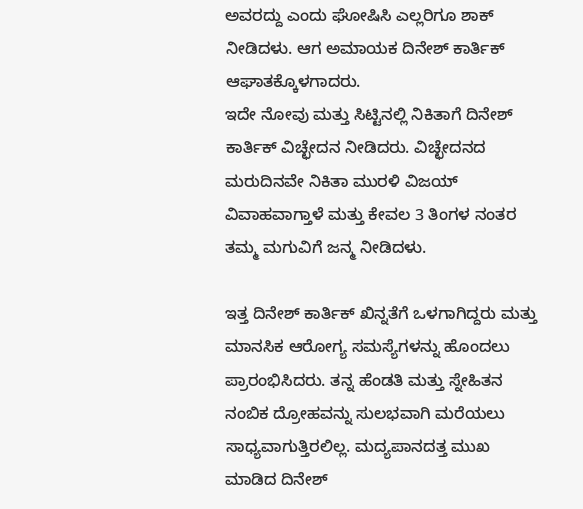ಅವರದ್ದು ಎಂದು ಘೋಷಿಸಿ ಎಲ್ಲರಿಗೂ ಶಾಕ್ ನೀಡಿದಳು. ಆಗ ಅಮಾಯಕ ದಿನೇಶ್ ಕಾರ್ತಿಕ್ ಆಘಾತಕ್ಕೊಳಗಾದರು.
ಇದೇ ನೋವು ಮತ್ತು ಸಿಟ್ಟಿನಲ್ಲಿ ನಿಕಿತಾಗೆ ದಿನೇಶ್ ಕಾರ್ತಿಕ್ ವಿಚ್ಛೇದನ ನೀಡಿದರು. ವಿಚ್ಛೇದನದ ಮರುದಿನವೇ ನಿಕಿತಾ ಮುರಳಿ ವಿಜಯ್ ವಿವಾಹವಾಗ್ತಾಳೆ ಮತ್ತು ಕೇವಲ 3 ತಿಂಗಳ ನಂತರ ತಮ್ಮ ಮಗುವಿಗೆ ಜನ್ಮ ನೀಡಿದಳು.

ಇತ್ತ ದಿನೇಶ್ ಕಾರ್ತಿಕ್ ಖಿನ್ನತೆಗೆ ಒಳಗಾಗಿದ್ದರು ಮತ್ತು ಮಾನಸಿಕ ಆರೋಗ್ಯ ಸಮಸ್ಯೆಗಳನ್ನು ಹೊಂದಲು ಪ್ರಾರಂಭಿಸಿದರು. ತನ್ನ ಹೆಂಡತಿ ಮತ್ತು ಸ್ನೇಹಿತನ ನಂಬಿಕ ದ್ರೋಹವನ್ನು ಸುಲಭವಾಗಿ ಮರೆಯಲು ಸಾಧ್ಯವಾಗುತ್ತಿರಲಿಲ್ಲ. ಮದ್ಯಪಾನದತ್ತ ಮುಖ ಮಾಡಿದ ದಿನೇಶ್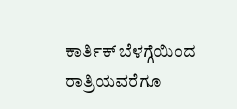ಕಾರ್ತಿಕ್ ಬೆಳಗ್ಗೆಯಿಂದ ರಾತ್ರಿಯವರೆಗೂ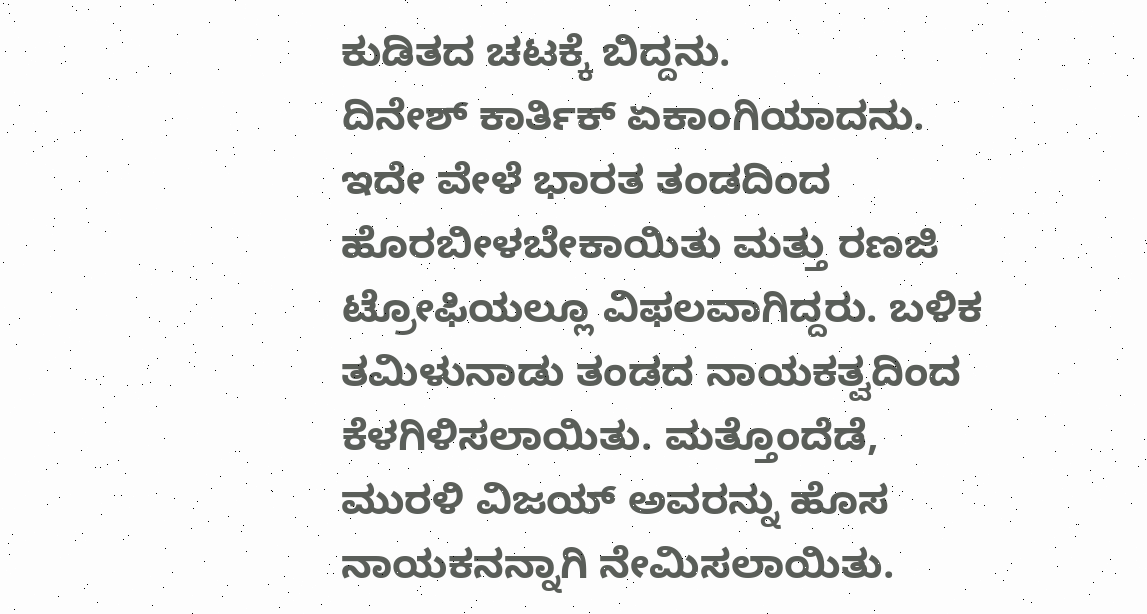ಕುಡಿತದ ಚಟಕ್ಕೆ ಬಿದ್ದನು.
ದಿನೇಶ್ ಕಾರ್ತಿಕ್ ಏಕಾಂಗಿಯಾದನು. ಇದೇ ವೇಳೆ ಭಾರತ ತಂಡದಿಂದ ಹೊರಬೀಳಬೇಕಾಯಿತು ಮತ್ತು ರಣಜಿ ಟ್ರೋಫಿಯಲ್ಲೂ ವಿಫಲವಾಗಿದ್ದರು. ಬಳಿಕ ತಮಿಳುನಾಡು ತಂಡದ ನಾಯಕತ್ವದಿಂದ ಕೆಳಗಿಳಿಸಲಾಯಿತು. ಮತ್ತೊಂದೆಡೆ, ಮುರಳಿ ವಿಜಯ್ ಅವರನ್ನು ಹೊಸ ನಾಯಕನನ್ನಾಗಿ ನೇಮಿಸಲಾಯಿತು.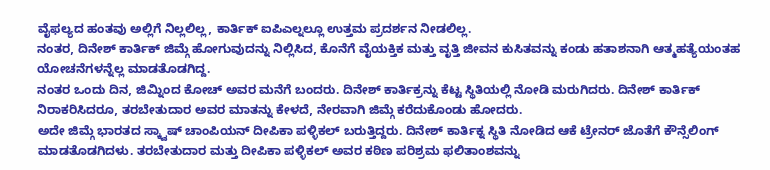ವೈಫಲ್ಯದ ಹಂತವು ಅಲ್ಲಿಗೆ ನಿಲ್ಲಲಿಲ್ಲ, ಕಾರ್ತಿಕ್ ಐಪಿಎಲ್ನಲ್ಲೂ ಉತ್ತಮ ಪ್ರದರ್ಶನ ನೀಡಲಿಲ್ಲ.
ನಂತರ, ದಿನೇಶ್ ಕಾರ್ತಿಕ್ ಜಿಮ್ಗೆ ಹೋಗುವುದನ್ನು ನಿಲ್ಲಿಸಿದ, ಕೊನೆಗೆ ವೈಯಕ್ತಿಕ ಮತ್ತು ವೃತ್ತಿ ಜೀವನ ಕುಸಿತವನ್ನು ಕಂಡು ಹತಾಶನಾಗಿ ಆತ್ಮಹತ್ಯೆಯಂತಹ ಯೋಚನೆಗಳನ್ನೆಲ್ಲ ಮಾಡತೊಡಗಿದ್ದ.
ನಂತರ ಒಂದು ದಿನ, ಜಿಮ್ನಿಂದ ಕೋಚ್ ಅವರ ಮನೆಗೆ ಬಂದರು. ದಿನೇಶ್ ಕಾರ್ತಿಕ್ರನ್ನು ಕೆಟ್ಟ ಸ್ಥಿತಿಯಲ್ಲಿ ನೋಡಿ ಮರುಗಿದರು. ದಿನೇಶ್ ಕಾರ್ತಿಕ್ ನಿರಾಕರಿಸಿದರೂ, ತರಬೇತುದಾರ ಅವರ ಮಾತನ್ನು ಕೇಳದೆ, ನೇರವಾಗಿ ಜಿಮ್ಗೆ ಕರೆದುಕೊಂಡು ಹೋದರು.
ಅದೇ ಜಿಮ್ಗೆ ಭಾರತದ ಸ್ಕ್ವಾಷ್ ಚಾಂಪಿಯನ್ ದೀಪಿಕಾ ಪಳ್ಳಿಕಲ್ ಬರುತ್ತಿದ್ದರು. ದಿನೇಶ್ ಕಾರ್ತಿಕ್ನ ಸ್ಥಿತಿ ನೋಡಿದ ಆಕೆ ಟ್ರೇನರ್ ಜೊತೆಗೆ ಕೌನ್ಸೆಲಿಂಗ್ ಮಾಡತೊಡಗಿದಳು. ತರಬೇತುದಾರ ಮತ್ತು ದೀಪಿಕಾ ಪಳ್ಳಿಕಲ್ ಅವರ ಕಠಿಣ ಪರಿಶ್ರಮ ಫಲಿತಾಂಶವನ್ನು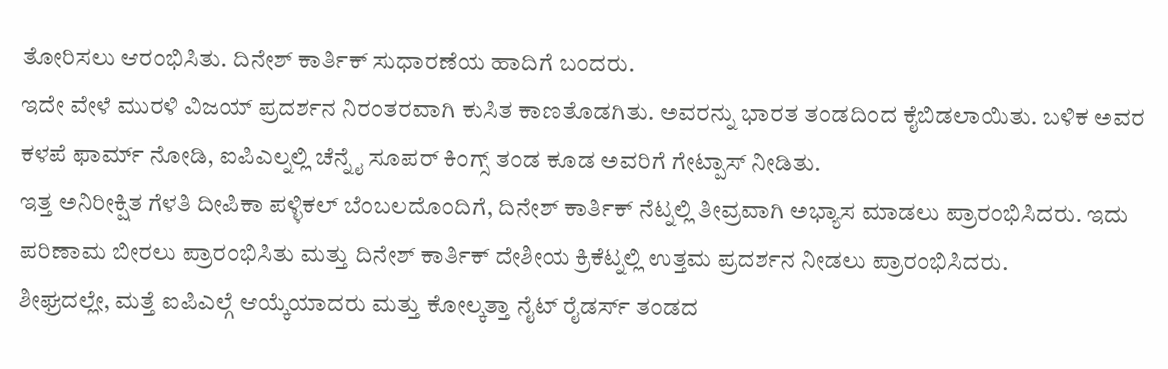ತೋರಿಸಲು ಆರಂಭಿಸಿತು. ದಿನೇಶ್ ಕಾರ್ತಿಕ್ ಸುಧಾರಣೆಯ ಹಾದಿಗೆ ಬಂದರು.
ಇದೇ ವೇಳೆ ಮುರಳಿ ವಿಜಯ್ ಪ್ರದರ್ಶನ ನಿರಂತರವಾಗಿ ಕುಸಿತ ಕಾಣತೊಡಗಿತು. ಅವರನ್ನು ಭಾರತ ತಂಡದಿಂದ ಕೈಬಿಡಲಾಯಿತು. ಬಳಿಕ ಅವರ ಕಳಪೆ ಫಾರ್ಮ್ ನೋಡಿ, ಐಪಿಎಲ್ನಲ್ಲಿ ಚೆನ್ನೈ ಸೂಪರ್ ಕಿಂಗ್ಸ್ ತಂಡ ಕೂಡ ಅವರಿಗೆ ಗೇಟ್ಪಾಸ್ ನೀಡಿತು.
ಇತ್ತ ಅನಿರೀಕ್ಷಿತ ಗೆಳತಿ ದೀಪಿಕಾ ಪಳ್ಳಿಕಲ್ ಬೆಂಬಲದೊಂದಿಗೆ, ದಿನೇಶ್ ಕಾರ್ತಿಕ್ ನೆಟ್ನಲ್ಲಿ ತೀವ್ರವಾಗಿ ಅಭ್ಯಾಸ ಮಾಡಲು ಪ್ರಾರಂಭಿಸಿದರು. ಇದು ಪರಿಣಾಮ ಬೀರಲು ಪ್ರಾರಂಭಿಸಿತು ಮತ್ತು ದಿನೇಶ್ ಕಾರ್ತಿಕ್ ದೇಶೀಯ ಕ್ರಿಕೆಟ್ನಲ್ಲಿ ಉತ್ತಮ ಪ್ರದರ್ಶನ ನೀಡಲು ಪ್ರಾರಂಭಿಸಿದರು.
ಶೀಘ್ರದಲ್ಲೇ, ಮತ್ತೆ ಐಪಿಎಲ್ಗೆ ಆಯ್ಕೆಯಾದರು ಮತ್ತು ಕೋಲ್ಕತ್ತಾ ನೈಟ್ ರೈಡರ್ಸ್ ತಂಡದ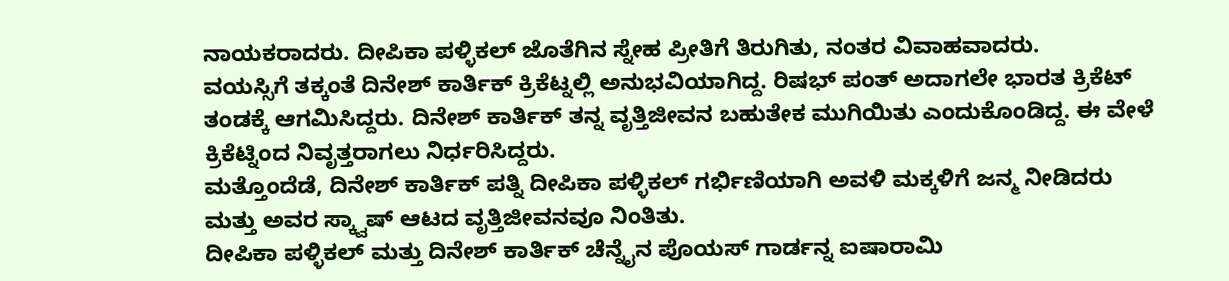ನಾಯಕರಾದರು. ದೀಪಿಕಾ ಪಳ್ಳಿಕಲ್ ಜೊತೆಗಿನ ಸ್ನೇಹ ಪ್ರೀತಿಗೆ ತಿರುಗಿತು, ನಂತರ ವಿವಾಹವಾದರು.
ವಯಸ್ಸಿಗೆ ತಕ್ಕಂತೆ ದಿನೇಶ್ ಕಾರ್ತಿಕ್ ಕ್ರಿಕೆಟ್ನಲ್ಲಿ ಅನುಭವಿಯಾಗಿದ್ದ. ರಿಷಭ್ ಪಂತ್ ಅದಾಗಲೇ ಭಾರತ ಕ್ರಿಕೆಟ್ ತಂಡಕ್ಕೆ ಆಗಮಿಸಿದ್ದರು. ದಿನೇಶ್ ಕಾರ್ತಿಕ್ ತನ್ನ ವೃತ್ತಿಜೀವನ ಬಹುತೇಕ ಮುಗಿಯಿತು ಎಂದುಕೊಂಡಿದ್ದ. ಈ ವೇಳೆ ಕ್ರಿಕೆಟ್ನಿಂದ ನಿವೃತ್ತರಾಗಲು ನಿರ್ಧರಿಸಿದ್ದರು.
ಮತ್ತೊಂದೆಡೆ, ದಿನೇಶ್ ಕಾರ್ತಿಕ್ ಪತ್ನಿ ದೀಪಿಕಾ ಪಳ್ಳಿಕಲ್ ಗರ್ಭಿಣಿಯಾಗಿ ಅವಳಿ ಮಕ್ಕಳಿಗೆ ಜನ್ಮ ನೀಡಿದರು ಮತ್ತು ಅವರ ಸ್ಕ್ವಾಷ್ ಆಟದ ವೃತ್ತಿಜೀವನವೂ ನಿಂತಿತು.
ದೀಪಿಕಾ ಪಳ್ಳಿಕಲ್ ಮತ್ತು ದಿನೇಶ್ ಕಾರ್ತಿಕ್ ಚೆನ್ನೈನ ಪೊಯಸ್ ಗಾರ್ಡನ್ನ ಐಷಾರಾಮಿ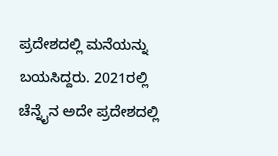ಪ್ರದೇಶದಲ್ಲಿ ಮನೆಯನ್ನು ಬಯಸಿದ್ದರು. 2021ರಲ್ಲಿ ಚೆನ್ನೈನ ಅದೇ ಪ್ರದೇಶದಲ್ಲಿ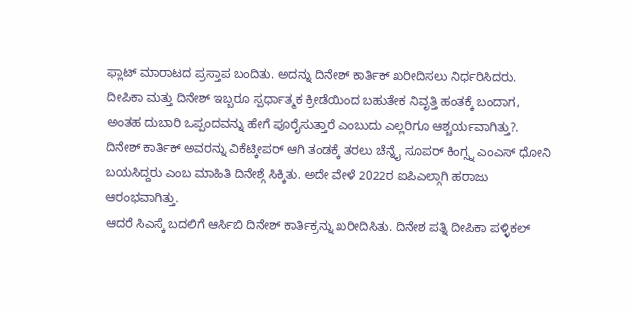ಫ್ಲಾಟ್ ಮಾರಾಟದ ಪ್ರಸ್ತಾಪ ಬಂದಿತು. ಅದನ್ನು ದಿನೇಶ್ ಕಾರ್ತಿಕ್ ಖರೀದಿಸಲು ನಿರ್ಧರಿಸಿದರು.
ದೀಪಿಕಾ ಮತ್ತು ದಿನೇಶ್ ಇಬ್ಬರೂ ಸ್ಪರ್ಧಾತ್ಮಕ ಕ್ರೀಡೆಯಿಂದ ಬಹುತೇಕ ನಿವೃತ್ತಿ ಹಂತಕ್ಕೆ ಬಂದಾಗ, ಅಂತಹ ದುಬಾರಿ ಒಪ್ಪಂದವನ್ನು ಹೇಗೆ ಪೂರೈಸುತ್ತಾರೆ ಎಂಬುದು ಎಲ್ಲರಿಗೂ ಆಶ್ಚರ್ಯವಾಗಿತ್ತು?.
ದಿನೇಶ್ ಕಾರ್ತಿಕ್ ಅವರನ್ನು ವಿಕೆಟ್ಕೀಪರ್ ಆಗಿ ತಂಡಕ್ಕೆ ತರಲು ಚೆನ್ನೈ ಸೂಪರ್ ಕಿಂಗ್ಸ್ನ ಎಂಎಸ್ ಧೋನಿ ಬಯಸಿದ್ದರು ಎಂಬ ಮಾಹಿತಿ ದಿನೇಶ್ಗೆ ಸಿಕ್ಕಿತು. ಅದೇ ವೇಳೆ 2022ರ ಐಪಿಎಲ್ಗಾಗಿ ಹರಾಜು ಆರಂಭವಾಗಿತ್ತು.
ಆದರೆ ಸಿಎಸ್ಕೆ ಬದಲಿಗೆ ಆರ್ಸಿಬಿ ದಿನೇಶ್ ಕಾರ್ತಿಕ್ರನ್ನು ಖರೀದಿಸಿತು. ದಿನೇಶ ಪತ್ನಿ ದೀಪಿಕಾ ಪಳ್ಳಿಕಲ್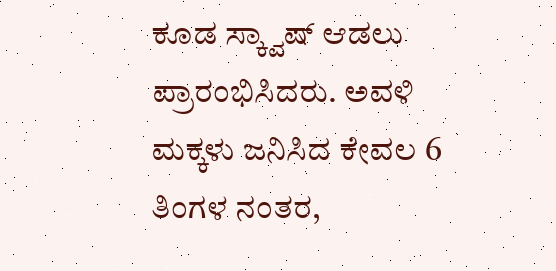ಕೂಡ ಸ್ಕ್ವಾಷ್ ಆಡಲು ಪ್ರಾರಂಭಿಸಿದರು. ಅವಳಿ ಮಕ್ಕಳು ಜನಿಸಿದ ಕೇವಲ 6 ತಿಂಗಳ ನಂತರ,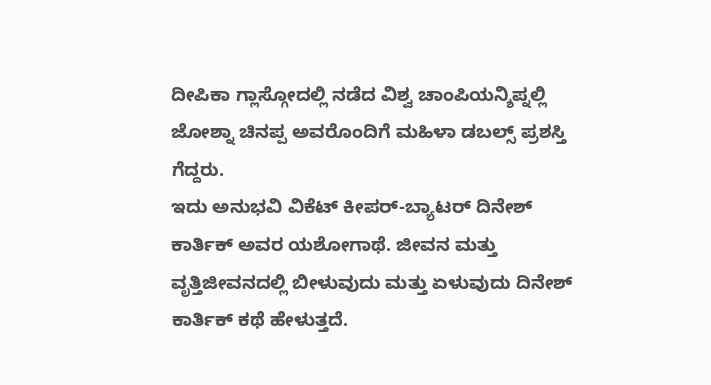ದೀಪಿಕಾ ಗ್ಲಾಸ್ಗೋದಲ್ಲಿ ನಡೆದ ವಿಶ್ವ ಚಾಂಪಿಯನ್ಶಿಪ್ನಲ್ಲಿ ಜೋಶ್ನಾ ಚಿನಪ್ಪ ಅವರೊಂದಿಗೆ ಮಹಿಳಾ ಡಬಲ್ಸ್ ಪ್ರಶಸ್ತಿ ಗೆದ್ದರು.
ಇದು ಅನುಭವಿ ವಿಕೆಟ್ ಕೀಪರ್-ಬ್ಯಾಟರ್ ದಿನೇಶ್ ಕಾರ್ತಿಕ್ ಅವರ ಯಶೋಗಾಥೆ. ಜೀವನ ಮತ್ತು ವೃತ್ತಿಜೀವನದಲ್ಲಿ ಬೀಳುವುದು ಮತ್ತು ಏಳುವುದು ದಿನೇಶ್ ಕಾರ್ತಿಕ್ ಕಥೆ ಹೇಳುತ್ತದೆ.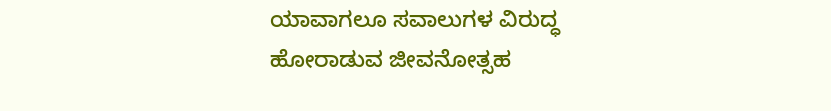ಯಾವಾಗಲೂ ಸವಾಲುಗಳ ವಿರುದ್ಧ ಹೋರಾಡುವ ಜೀವನೋತ್ಸಹ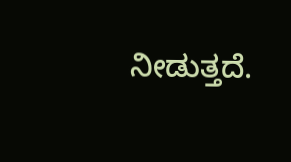ನೀಡುತ್ತದೆ.